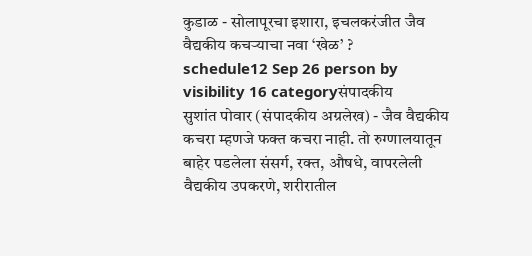कुडाळ - सोलापूरचा इशारा, इचलकरंजीत जैव वैद्यकीय कचऱ्याचा नवा ‘खेळ’ ?
schedule12 Sep 26 person by visibility 16 categoryसंपादकीय
सुशांत पोवार (संपादकीय अग्रलेख) - जैव वैद्यकीय कचरा म्हणजे फक्त कचरा नाही. तो रुग्णालयातून बाहेर पडलेला संसर्ग, रक्त, औषधे, वापरलेली वैद्यकीय उपकरणे, शरीरातील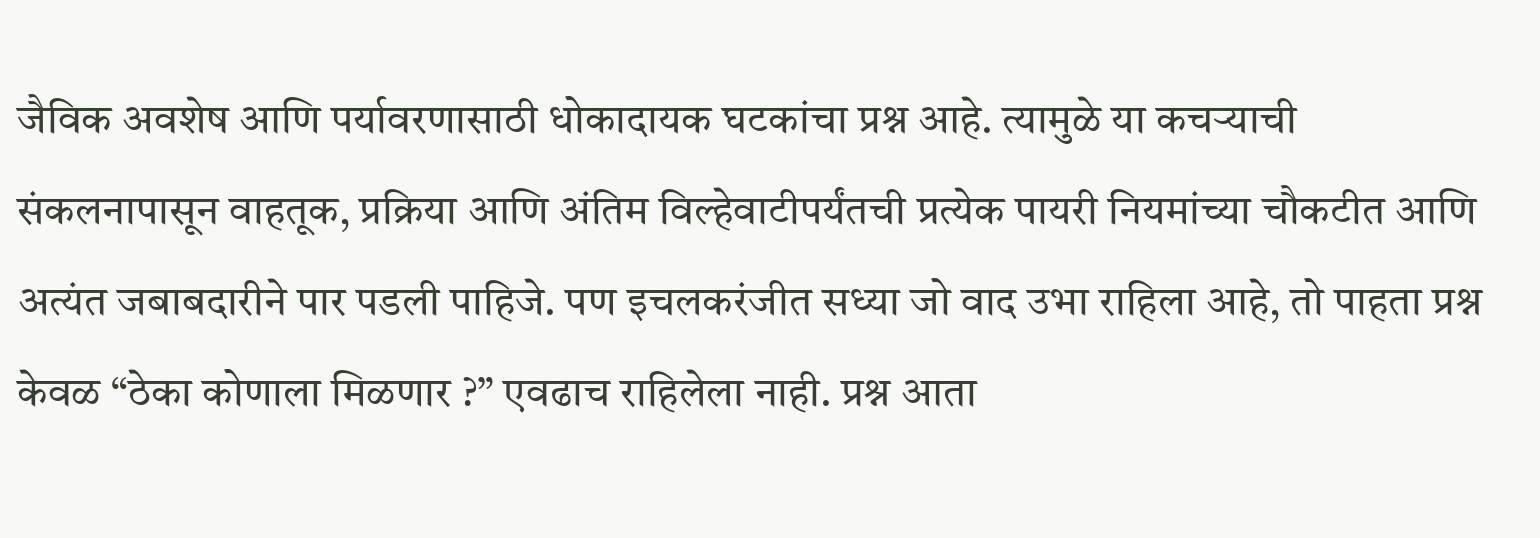जैविक अवशेष आणि पर्यावरणासाठी धोकादायक घटकांचा प्रश्न आहे. त्यामुळे या कचऱ्याची संकलनापासून वाहतूक, प्रक्रिया आणि अंतिम विल्हेवाटीपर्यंतची प्रत्येक पायरी नियमांच्या चौकटीत आणि अत्यंत जबाबदारीने पार पडली पाहिजे. पण इचलकरंजीत सध्या जो वाद उभा राहिला आहे, तो पाहता प्रश्न केवळ “ठेका कोणाला मिळणार ?” एवढाच राहिलेला नाही. प्रश्न आता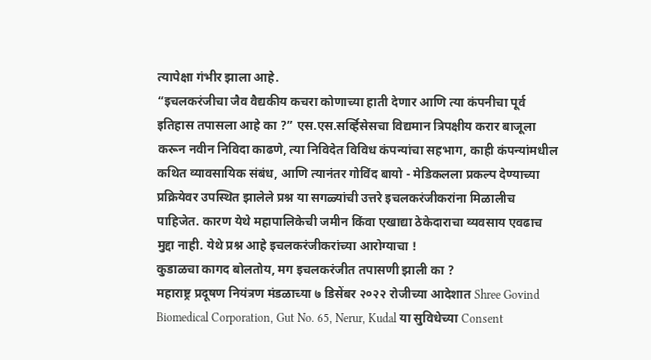त्यापेक्षा गंभीर झाला आहे.
“इचलकरंजीचा जैव वैद्यकीय कचरा कोणाच्या हाती देणार आणि त्या कंपनीचा पूर्व इतिहास तपासला आहे का ?” एस.एस.सर्व्हिसेसचा विद्यमान त्रिपक्षीय करार बाजूला करून नवीन निविदा काढणे, त्या निविदेत विविध कंपन्यांचा सहभाग, काही कंपन्यांमधील कथित व्यावसायिक संबंध, आणि त्यानंतर गोविंद बायो - मेडिकलला प्रकल्प देण्याच्या प्रक्रियेवर उपस्थित झालेले प्रश्न या सगळ्यांची उत्तरे इचलकरंजीकरांना मिळालीच पाहिजेत. कारण येथे महापालिकेची जमीन किंवा एखाद्या ठेकेदाराचा व्यवसाय एवढाच मुद्दा नाही. येथे प्रश्न आहे इचलकरंजीकरांच्या आरोग्याचा !
कुडाळचा कागद बोलतोय, मग इचलकरंजीत तपासणी झाली का ?
महाराष्ट्र प्रदूषण नियंत्रण मंडळाच्या ७ डिसेंबर २०२२ रोजीच्या आदेशात Shree Govind Biomedical Corporation, Gut No. 65, Nerur, Kudal या सुविधेच्या Consent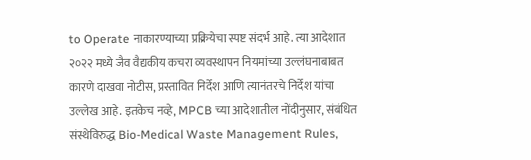to Operate नाकारण्याच्या प्रक्रियेचा स्पष्ट संदर्भ आहे. त्या आदेशात २०२२ मध्ये जैव वैद्यकीय कचरा व्यवस्थापन नियमांच्या उल्लंघनाबाबत कारणे दाखवा नोटीस, प्रस्तावित निर्देश आणि त्यानंतरचे निर्देश यांचा उल्लेख आहे. इतकेच नव्हे, MPCB च्या आदेशातील नोंदीनुसार, संबंधित संस्थेविरुद्ध Bio-Medical Waste Management Rules,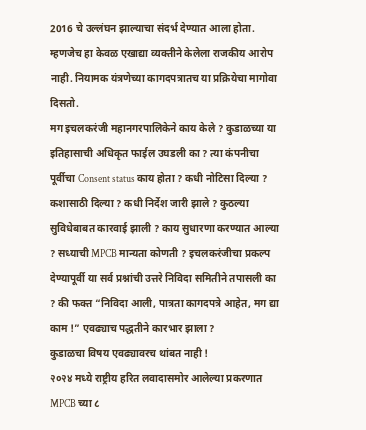2016 चे उल्लंघन झाल्याचा संदर्भ देण्यात आला होता. म्हणजेच हा केवळ एखाद्या व्यक्तीने केलेला राजकीय आरोप नाही. नियामक यंत्रणेच्या कागदपत्रातच या प्रक्रियेचा मागोवा दिसतो.
मग इचलकरंजी महानगरपालिकेने काय केले ? कुडाळच्या या इतिहासाची अधिकृत फाईल उघडली का ? त्या कंपनीचा पूर्वीचा Consent status काय होता ? कधी नोटिसा दिल्या ? कशासाठी दिल्या ? कधी निर्देश जारी झाले ? कुठल्या सुविधेबाबत कारवाई झाली ? काय सुधारणा करण्यात आल्या ? सध्याची MPCB मान्यता कोणती ? इचलकरंजीचा प्रकल्प देण्यापूर्वी या सर्व प्रश्नांची उत्तरे निविदा समितीने तपासली का ? की फक्त “निविदा आली, पात्रता कागदपत्रे आहेत, मग द्या काम !” एवढ्याच पद्धतीने कारभार झाला ?
कुडाळचा विषय एवढ्यावरच थांबत नाही !
२०२४ मध्ये राष्ट्रीय हरित लवादासमोर आलेल्या प्रकरणात MPCB च्या ८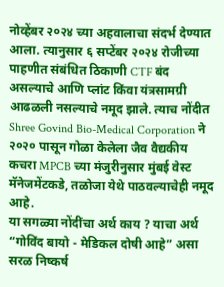नोव्हेंबर २०२४ च्या अहवालाचा संदर्भ देण्यात आला. त्यानुसार ६ सप्टेंबर २०२४ रोजीच्या पाहणीत संबंधित ठिकाणी CTF बंद असल्याचे आणि प्लांट किंवा यंत्रसामग्री आढळली नसल्याचे नमूद झाले. त्याच नोंदीत Shree Govind Bio-Medical Corporation ने २०२० पासून गोळा केलेला जैव वैद्यकीय कचरा MPCB च्या मंजुरीनुसार मुंबई वेस्ट मॅनेजमेंटकडे, तळोजा येथे पाठवल्याचेही नमूद आहे.
या सगळ्या नोंदींचा अर्थ काय ? याचा अर्थ “गोविंद बायो - मेडिकल दोषी आहे” असा सरळ निष्कर्ष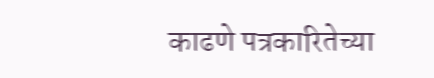काढणे पत्रकारितेच्या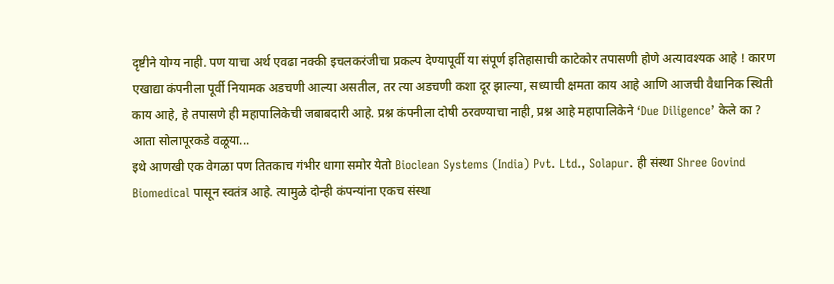दृष्टीने योग्य नाही. पण याचा अर्थ एवढा नक्की इचलकरंजीचा प्रकल्प देण्यापूर्वी या संपूर्ण इतिहासाची काटेकोर तपासणी होणे अत्यावश्यक आहे ! कारण एखाद्या कंपनीला पूर्वी नियामक अडचणी आल्या असतील, तर त्या अडचणी कशा दूर झाल्या, सध्याची क्षमता काय आहे आणि आजची वैधानिक स्थिती काय आहे, हे तपासणे ही महापालिकेची जबाबदारी आहे. प्रश्न कंपनीला दोषी ठरवण्याचा नाही, प्रश्न आहे महापालिकेने ‘Due Diligence’ केले का ?
आता सोलापूरकडे वळूया...
इथे आणखी एक वेगळा पण तितकाच गंभीर धागा समोर येतो Bioclean Systems (India) Pvt. Ltd., Solapur. ही संस्था Shree Govind Biomedical पासून स्वतंत्र आहे. त्यामुळे दोन्ही कंपन्यांना एकच संस्था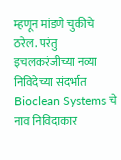म्हणून मांडणे चुकीचे ठरेल. परंतु इचलकरंजीच्या नव्या निविदेच्या संदर्भात Bioclean Systems चे नाव निविदाकार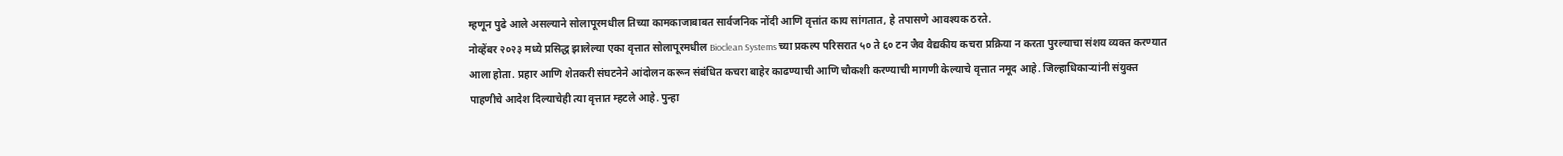म्हणून पुढे आले असल्याने सोलापूरमधील तिच्या कामकाजाबाबत सार्वजनिक नोंदी आणि वृत्तांत काय सांगतात, हे तपासणे आवश्यक ठरते.
नोव्हेंबर २०२३ मध्ये प्रसिद्ध झालेल्या एका वृत्तात सोलापूरमधील Bioclean Systems च्या प्रकल्प परिसरात ५० ते ६० टन जैव वैद्यकीय कचरा प्रक्रिया न करता पुरल्याचा संशय व्यक्त करण्यात आला होता. प्रहार आणि शेतकरी संघटनेने आंदोलन करून संबंधित कचरा बाहेर काढण्याची आणि चौकशी करण्याची मागणी केल्याचे वृत्तात नमूद आहे. जिल्हाधिकाऱ्यांनी संयुक्त पाहणीचे आदेश दिल्याचेही त्या वृत्तात म्हटले आहे. पुन्हा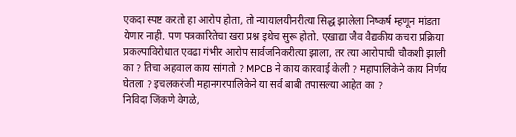एकदा स्पष्ट करतो हा आरोप होता, तो न्यायालयीनरीत्या सिद्ध झालेला निष्कर्ष म्हणून मांडता येणार नाही. पण पत्रकारितेचा खरा प्रश्न इथेच सुरू होतो. एखाद्या जैव वैद्यकीय कचरा प्रक्रिया प्रकल्पाविरोधात एवढा गंभीर आरोप सार्वजनिकरीत्या झाला, तर त्या आरोपाची चौकशी झाली का ? तिचा अहवाल काय सांगतो ? MPCB ने काय कारवाई केली ? महापालिकेने काय निर्णय घेतला ? इचलकरंजी महानगरपालिकेने या सर्व बाबी तपासल्या आहेत का ?
निविदा जिंकणे वेगळे,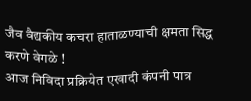जैव वैद्यकीय कचरा हाताळण्याची क्षमता सिद्ध करणे वेगळे !
आज निविदा प्रक्रियेत एखादी कंपनी पात्र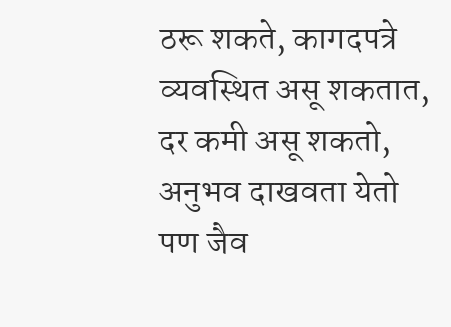ठरू शकते, कागदपत्रे व्यवस्थित असू शकतात, दर कमी असू शकतो, अनुभव दाखवता येतो पण जैव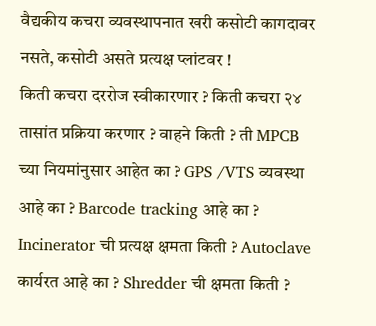वैद्यकीय कचरा व्यवस्थापनात खरी कसोटी कागदावर नसते, कसोटी असते प्रत्यक्ष प्लांटवर !
किती कचरा दररोज स्वीकारणार ? किती कचरा २४ तासांत प्रक्रिया करणार ? वाहने किती ? ती MPCB च्या नियमांनुसार आहेत का ? GPS /VTS व्यवस्था आहे का ? Barcode tracking आहे का ? Incinerator ची प्रत्यक्ष क्षमता किती ? Autoclave कार्यरत आहे का ? Shredder ची क्षमता किती ?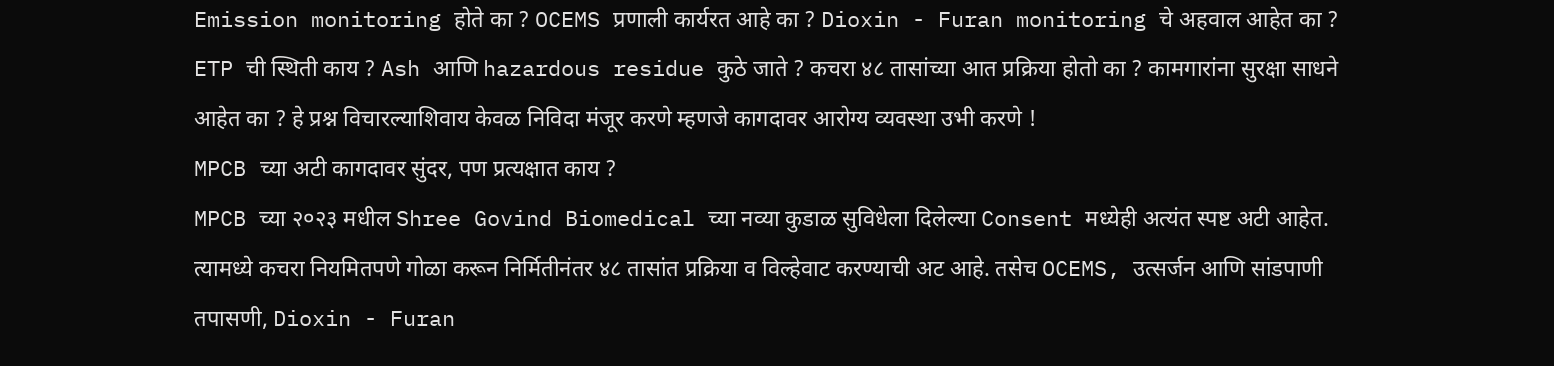Emission monitoring होते का ? OCEMS प्रणाली कार्यरत आहे का ? Dioxin - Furan monitoring चे अहवाल आहेत का ? ETP ची स्थिती काय ? Ash आणि hazardous residue कुठे जाते ? कचरा ४८ तासांच्या आत प्रक्रिया होतो का ? कामगारांना सुरक्षा साधने आहेत का ? हे प्रश्न विचारल्याशिवाय केवळ निविदा मंजूर करणे म्हणजे कागदावर आरोग्य व्यवस्था उभी करणे !
MPCB च्या अटी कागदावर सुंदर, पण प्रत्यक्षात काय ?
MPCB च्या २०२३ मधील Shree Govind Biomedical च्या नव्या कुडाळ सुविधेला दिलेल्या Consent मध्येही अत्यंत स्पष्ट अटी आहेत. त्यामध्ये कचरा नियमितपणे गोळा करून निर्मितीनंतर ४८ तासांत प्रक्रिया व विल्हेवाट करण्याची अट आहे. तसेच OCEMS, उत्सर्जन आणि सांडपाणी तपासणी, Dioxin - Furan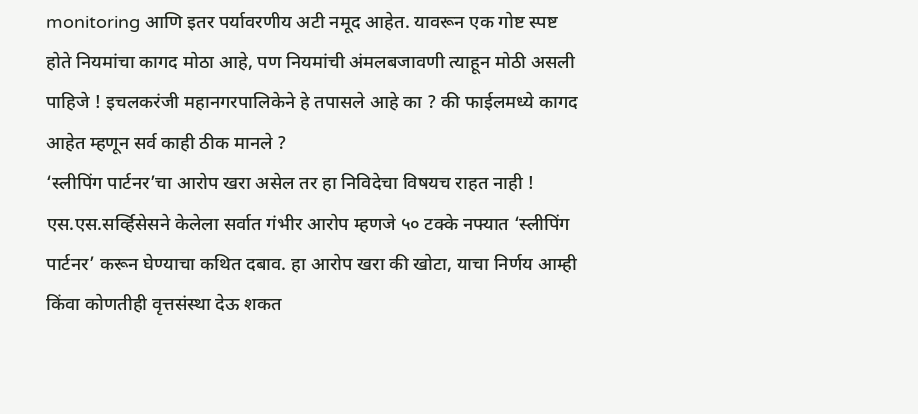monitoring आणि इतर पर्यावरणीय अटी नमूद आहेत. यावरून एक गोष्ट स्पष्ट होते नियमांचा कागद मोठा आहे, पण नियमांची अंमलबजावणी त्याहून मोठी असली पाहिजे ! इचलकरंजी महानगरपालिकेने हे तपासले आहे का ? की फाईलमध्ये कागद आहेत म्हणून सर्व काही ठीक मानले ?
‘स्लीपिंग पार्टनर’चा आरोप खरा असेल तर हा निविदेचा विषयच राहत नाही !
एस.एस.सर्व्हिसेसने केलेला सर्वात गंभीर आरोप म्हणजे ५० टक्के नफ्यात ‘स्लीपिंग पार्टनर’ करून घेण्याचा कथित दबाव. हा आरोप खरा की खोटा, याचा निर्णय आम्ही किंवा कोणतीही वृत्तसंस्था देऊ शकत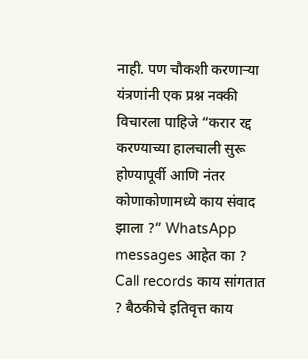नाही. पण चौकशी करणाऱ्या यंत्रणांनी एक प्रश्न नक्की विचारला पाहिजे “करार रद्द करण्याच्या हालचाली सुरू होण्यापूर्वी आणि नंतर कोणाकोणामध्ये काय संवाद झाला ?” WhatsApp messages आहेत का ? Call records काय सांगतात ? बैठकीचे इतिवृत्त काय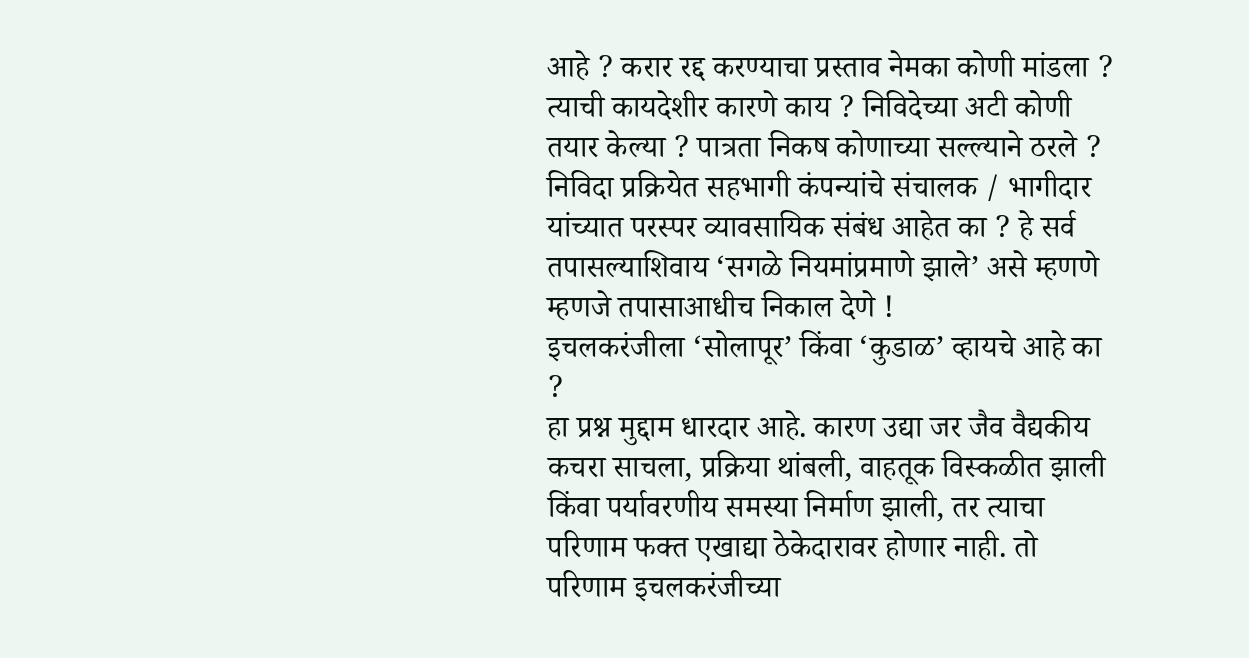आहे ? करार रद्द करण्याचा प्रस्ताव नेमका कोणी मांडला ? त्याची कायदेशीर कारणे काय ? निविदेच्या अटी कोणी तयार केल्या ? पात्रता निकष कोणाच्या सल्ल्याने ठरले ? निविदा प्रक्रियेत सहभागी कंपन्यांचे संचालक / भागीदार यांच्यात परस्पर व्यावसायिक संबंध आहेत का ? हे सर्व तपासल्याशिवाय ‘सगळे नियमांप्रमाणे झाले’ असे म्हणणे म्हणजे तपासाआधीच निकाल देणे !
इचलकरंजीला ‘सोलापूर’ किंवा ‘कुडाळ’ व्हायचे आहे का ?
हा प्रश्न मुद्दाम धारदार आहे. कारण उद्या जर जैव वैद्यकीय कचरा साचला, प्रक्रिया थांबली, वाहतूक विस्कळीत झाली किंवा पर्यावरणीय समस्या निर्माण झाली, तर त्याचा परिणाम फक्त एखाद्या ठेकेदारावर होणार नाही. तो परिणाम इचलकरंजीच्या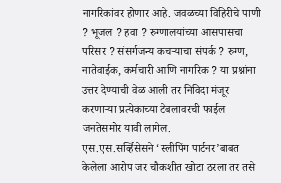नागरिकांवर होणार आहे. जवळच्या विहिरीचे पाणी ? भूजल ? हवा ? रुग्णालयांच्या आसपासचा परिसर ? संसर्गजन्य कचऱ्याचा संपर्क ? रुग्ण, नातेवाईक, कर्मचारी आणि नागरिक ? या प्रश्नांना उत्तर देण्याची वेळ आली तर निविदा मंजूर करणाऱ्या प्रत्येकाच्या टेबलावरची फाईल जनतेसमोर यावी लागेल.
एस.एस.सर्व्हिसेसने ‘स्लीपिंग पार्टनर’बाबत केलेला आरोप जर चौकशीत खोटा ठरला तर तसे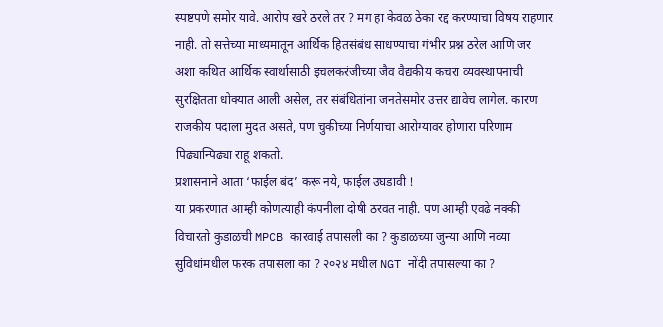स्पष्टपणे समोर यावे. आरोप खरे ठरले तर ? मग हा केवळ ठेका रद्द करण्याचा विषय राहणार नाही. तो सत्तेच्या माध्यमातून आर्थिक हितसंबंध साधण्याचा गंभीर प्रश्न ठरेल आणि जर अशा कथित आर्थिक स्वार्थासाठी इचलकरंजीच्या जैव वैद्यकीय कचरा व्यवस्थापनाची सुरक्षितता धोक्यात आली असेल, तर संबंधितांना जनतेसमोर उत्तर द्यावेच लागेल. कारण राजकीय पदाला मुदत असते, पण चुकीच्या निर्णयाचा आरोग्यावर होणारा परिणाम पिढ्यान्पिढ्या राहू शकतो.
प्रशासनाने आता ‘फाईल बंद’ करू नये, फाईल उघडावी !
या प्रकरणात आम्ही कोणत्याही कंपनीला दोषी ठरवत नाही. पण आम्ही एवढे नक्की विचारतो कुडाळची MPCB कारवाई तपासली का ? कुडाळच्या जुन्या आणि नव्या सुविधांमधील फरक तपासला का ? २०२४ मधील NGT नोंदी तपासल्या का ?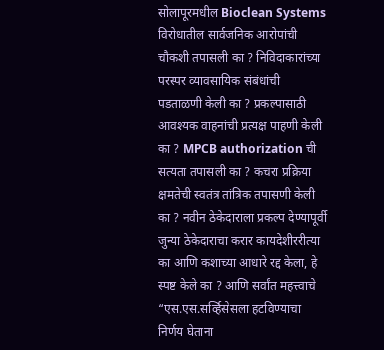सोलापूरमधील Bioclean Systems विरोधातील सार्वजनिक आरोपांची चौकशी तपासली का ? निविदाकारांच्या परस्पर व्यावसायिक संबंधांची पडताळणी केली का ? प्रकल्पासाठी आवश्यक वाहनांची प्रत्यक्ष पाहणी केली का ? MPCB authorization ची सत्यता तपासली का ? कचरा प्रक्रिया क्षमतेची स्वतंत्र तांत्रिक तपासणी केली का ? नवीन ठेकेदाराला प्रकल्प देण्यापूर्वी जुन्या ठेकेदाराचा करार कायदेशीररीत्या का आणि कशाच्या आधारे रद्द केला, हे स्पष्ट केले का ? आणि सर्वांत महत्त्वाचे “एस.एस.सर्व्हिसेसला हटविण्याचा निर्णय घेताना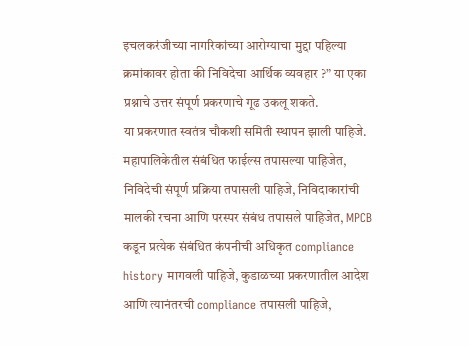इचलकरंजीच्या नागरिकांच्या आरोग्याचा मुद्दा पहिल्या क्रमांकावर होता की निविदेचा आर्थिक व्यवहार ?” या एका प्रश्नाचे उत्तर संपूर्ण प्रकरणाचे गूढ उकलू शकते.
या प्रकरणात स्वतंत्र चौकशी समिती स्थापन झाली पाहिजे. महापालिकेतील संबंधित फाईल्स तपासल्या पाहिजेत, निविदेची संपूर्ण प्रक्रिया तपासली पाहिजे, निविदाकारांची मालकी रचना आणि परस्पर संबंध तपासले पाहिजेत, MPCB कडून प्रत्येक संबंधित कंपनीची अधिकृत compliance history मागवली पाहिजे, कुडाळच्या प्रकरणातील आदेश आणि त्यानंतरची compliance तपासली पाहिजे,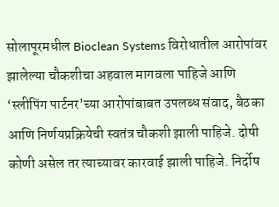सोलापूरमधील Bioclean Systems विरोधातील आरोपांवर झालेल्या चौकशीचा अहवाल मागवला पाहिजे आणि ‘स्लीपिंग पार्टनर’च्या आरोपांबाबत उपलब्ध संवाद, बैठका आणि निर्णयप्रक्रियेची स्वतंत्र चौकशी झाली पाहिजे. दोषी कोणी असेल तर त्याच्यावर कारवाई झाली पाहिजे. निर्दोष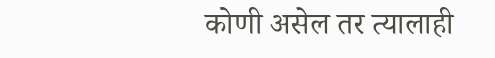कोणी असेल तर त्यालाही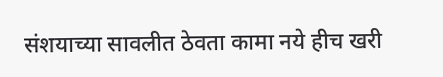संशयाच्या सावलीत ठेवता कामा नये हीच खरी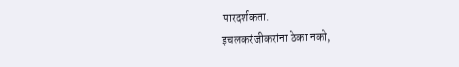पारदर्शकता.
इचलकरंजीकरांना ठेका नको,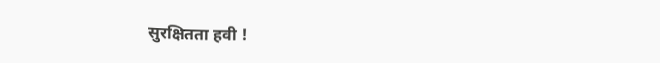सुरक्षितता हवी !